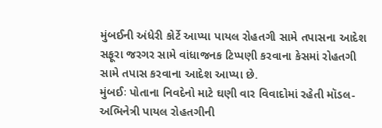મુંબઈની અંધેરી કોર્ટે આપ્યા પાયલ રોહતગી સામે તપાસના આદેશ
સફૂરા જરગર સામે વાંધાજનક ટિપ્પણી કરવાના કેસમાં રોહતગી સામે તપાસ કરવાના આદેશ આપ્યા છે.
મુંબઈઃ પોતાના નિવદેનો માટે ઘણી વાર વિવાદોમાં રહેતી મૉડલ-અભિનેત્રી પાયલ રોહતગીની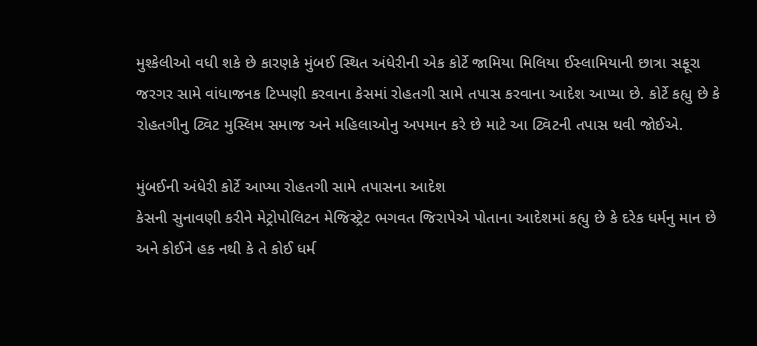મુશ્કેલીઓ વધી શકે છે કારણકે મુંબઈ સ્થિત અંધેરીની એક કોર્ટે જામિયા મિલિયા ઈસ્લામિયાની છાત્રા સફૂરા જરગર સામે વાંધાજનક ટિપ્પણી કરવાના કેસમાં રોહતગી સામે તપાસ કરવાના આદેશ આપ્યા છે. કોર્ટે કહ્યુ છે કે રોહતગીનુ ટ્વિટ મુસ્લિમ સમાજ અને મહિલાઓનુ અપમાન કરે છે માટે આ ટ્વિટની તપાસ થવી જોઈએ.

મુંબઈની અંધેરી કોર્ટે આપ્યા રોહતગી સામે તપાસના આદેશ
કેસની સુનાવણી કરીને મેટ્રોપોલિટન મેજિસ્ટ્રેટ ભગવત જિરાપેએ પોતાના આદેશમાં કહ્યુ છે કે દરેક ધર્મનુ માન છે અને કોઈને હક નથી કે તે કોઈ ધર્મ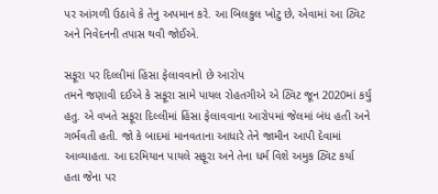પર આંગળી ઉઠાવે કે તેનુ અપમાન કરે. આ બિલકુલ ખોટુ છે, એવામાં આ ટ્વિટ અને નિવેદનની તપાસ થવી જોઈએ.

સફૂરા પર દિલ્લીમાં હિંસા ફેલાવવાનો છે આરોપ
તમને જણાવી દઈએ કે સફૂરા સામે પાયલ રોહતગીએ એ ટ્વિટ જૂન 2020માં કર્યુ હતુ. એ વખતે સફૂરા દિલ્લીમાં હિંસા ફેલાવવાના આરોપમાં જેલમાં બંધ હતી અને ગર્ભવતી હતી. જો કે બાદમાં માનવતાના આધારે તેને જામીન આપી દેવામાં આવ્યાહતા. આ દરમિયાન પાયલે સફૂરા અને તેના ધર્મ વિશે અમુક ટ્વિટ કર્યા હતા જેના પર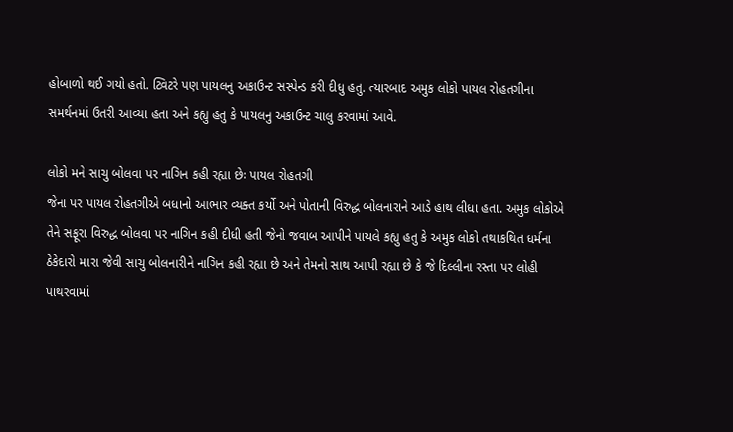હોબાળો થઈ ગયો હતો. ટ્વિટરે પણ પાયલનુ અકાઉન્ટ સસ્પેન્ડ કરી દીધુ હતુ. ત્યારબાદ અમુક લોકો પાયલ રોહતગીના સમર્થનમાં ઉતરી આવ્યા હતા અને કહ્યુ હતુ કે પાયલનુ અકાઉન્ટ ચાલુ કરવામાં આવે.

લોકો મને સાચુ બોલવા પર નાગિન કહી રહ્યા છેઃ પાયલ રોહતગી
જેના પર પાયલ રોહતગીએ બધાનો આભાર વ્યક્ત કર્યો અને પોતાની વિરુદ્ધ બોલનારાને આડે હાથ લીધા હતા. અમુક લોકોએ તેને સફૂરા વિરુદ્ધ બોલવા પર નાગિન કહી દીધી હતી જેનો જવાબ આપીને પાયલે કહ્યુ હતુ કે અમુક લોકો તથાકથિત ધર્મના ઠેકેદારો મારા જેવી સાચુ બોલનારીને નાગિન કહી રહ્યા છે અને તેમનો સાથ આપી રહ્યા છે કે જે દિલ્લીના રસ્તા પર લોહી પાથરવામાં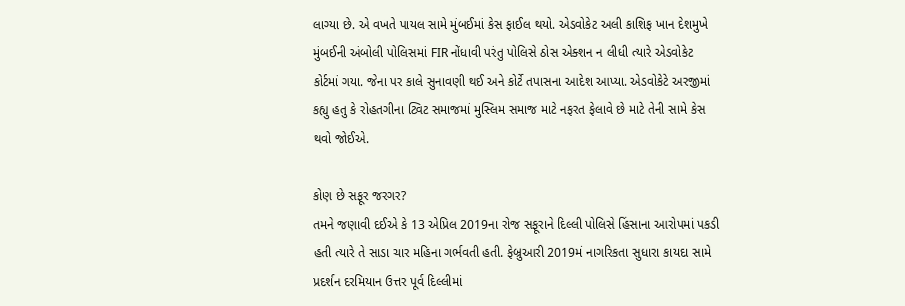લાગ્યા છે. એ વખતે પાયલ સામે મુંબઈમાં કેસ ફાઈલ થયો. એડવોકેટ અલી કાશિફ ખાન દેશમુખે મુંબઈની અંબોલી પોલિસમાં FIR નોંધાવી પરંતુ પોલિસે ઠોસ એક્શન ન લીધી ત્યારે એડવોકેટ કોર્ટમાં ગયા. જેના પર કાલે સુનાવણી થઈ અને કોર્ટે તપાસના આદેશ આપ્યા. એડવોકેટે અરજીમાં કહ્યુ હતુ કે રોહતગીના ટ્વિટ સમાજમાં મુસ્લિમ સમાજ માટે નફરત ફેલાવે છે માટે તેની સામે કેસ થવો જોઈએ.

કોણ છે સફૂર જરગર?
તમને જણાવી દઈએ કે 13 એપ્રિલ 2019ના રોજ સફૂરાને દિલ્લી પોલિસે હિંસાના આરોપમાં પકડી હતી ત્યારે તે સાડા ચાર મહિના ગર્ભવતી હતી. ફેબ્રુઆરી 2019મં નાગરિકતા સુધારા કાયદા સામે પ્રદર્શન દરમિયાન ઉત્તર પૂર્વ દિલ્લીમાં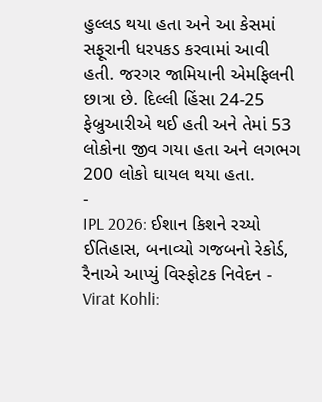હુલ્લડ થયા હતા અને આ કેસમાં સફૂરાની ધરપકડ કરવામાં આવી હતી. જરગર જામિયાની એમફિલની છાત્રા છે. દિલ્લી હિંસા 24-25 ફેબ્રુઆરીએ થઈ હતી અને તેમાં 53 લોકોના જીવ ગયા હતા અને લગભગ 200 લોકો ઘાયલ થયા હતા.
-
IPL 2026: ઈશાન કિશને રચ્યો ઈતિહાસ, બનાવ્યો ગજબનો રેકોર્ડ, રૈનાએ આપ્યું વિસ્ફોટક નિવેદન -
Virat Kohli: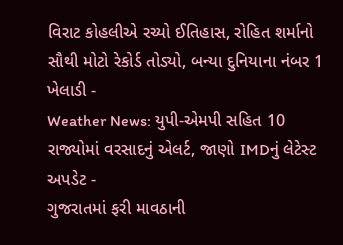વિરાટ કોહલીએ રચ્યો ઈતિહાસ, રોહિત શર્માનો સૌથી મોટો રેકોર્ડ તોડ્યો, બન્યા દુનિયાના નંબર 1 ખેલાડી -
Weather News: યુપી-એમપી સહિત 10 રાજ્યોમાં વરસાદનું એલર્ટ, જાણો IMDનું લેટેસ્ટ અપડેટ -
ગુજરાતમાં ફરી માવઠાની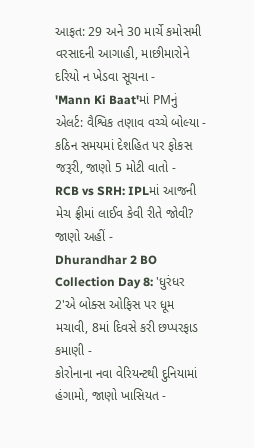આફત: 29 અને 30 માર્ચે કમોસમી વરસાદની આગાહી, માછીમારોને દરિયો ન ખેડવા સૂચના -
'Mann Ki Baat'માં PMનું એલર્ટ: વૈશ્વિક તણાવ વચ્ચે બોલ્યા - કઠિન સમયમાં દેશહિત પર ફોકસ જરૂરી, જાણો 5 મોટી વાતો -
RCB vs SRH: IPLમાં આજની મેચ ફ્રીમાં લાઈવ કેવી રીતે જોવી? જાણો અહીં -
Dhurandhar 2 BO Collection Day 8: 'ધુરંધર 2'એ બોક્સ ઓફિસ પર ધૂમ મચાવી, 8માં દિવસે કરી છપ્પરફાડ કમાણી -
કોરોનાના નવા વેરિયન્ટથી દુનિયામાં હંગામો, જાણો ખાસિયત -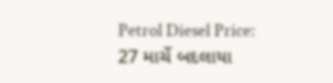Petrol Diesel Price: 27 માર્ચે બદલાયા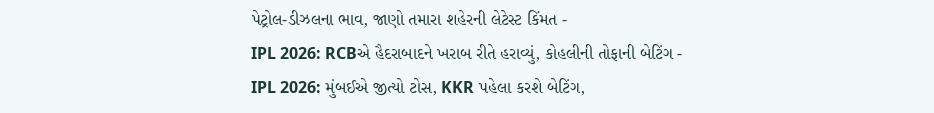પેટ્રોલ-ડીઝલના ભાવ, જાણો તમારા શહેરની લેટેસ્ટ કિંમત -
IPL 2026: RCBએ હૈદરાબાદને ખરાબ રીતે હરાવ્યું, કોહલીની તોફાની બેટિંગ -
IPL 2026: મુંબઈએ જીત્યો ટોસ, KKR પહેલા કરશે બેટિંગ,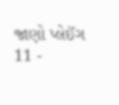જાણો પ્લેઈંગ 11 -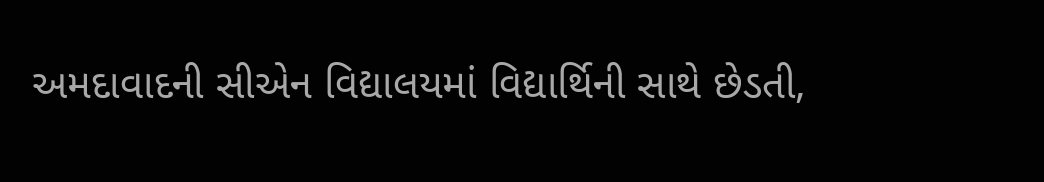અમદાવાદની સીએન વિદ્યાલયમાં વિદ્યાર્થિની સાથે છેડતી,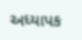અધ્યાપક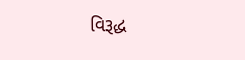વિરૂદ્ધ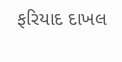ફરિયાદ દાખલ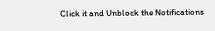Click it and Unblock the Notifications